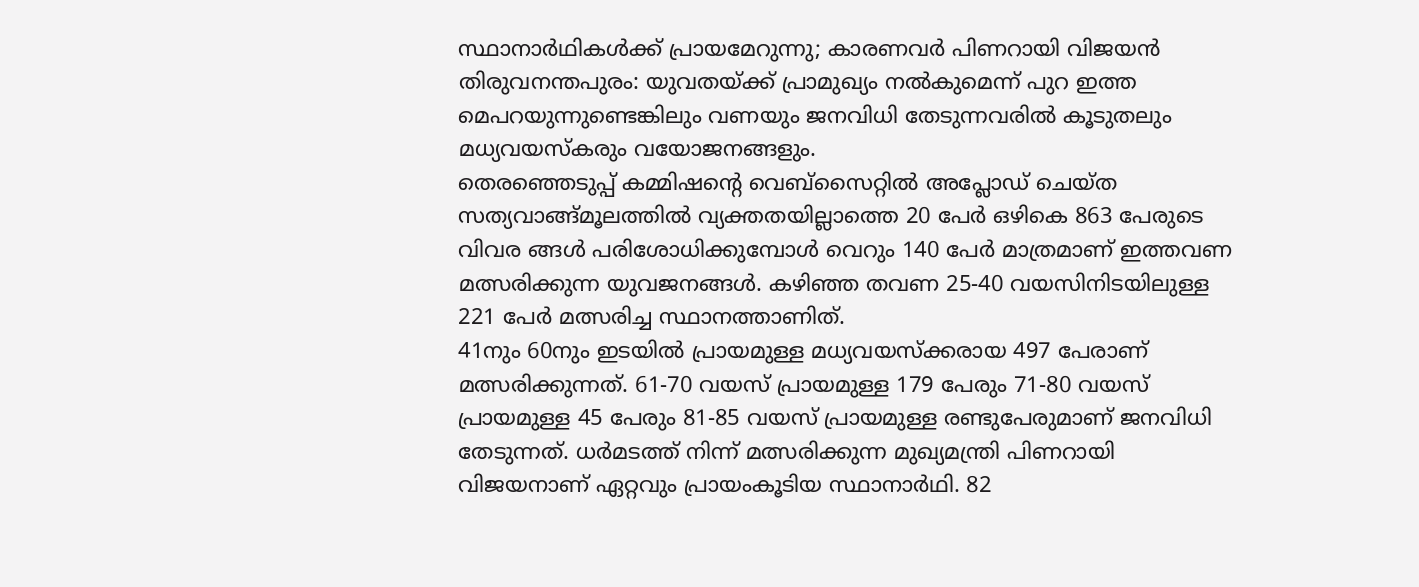സ്ഥാനാർഥികൾക്ക് പ്രായമേറുന്നു; കാരണവർ പിണറായി വിജയൻ
തിരുവനന്തപുരം: യുവതയ്ക്ക് പ്രാമുഖ്യം നൽകുമെന്ന് പുറ ഇത്ത മെപറയുന്നുണ്ടെങ്കിലും വണയും ജനവിധി തേടുന്നവരിൽ കൂടുതലും മധ്യവയസ്കരും വയോജനങ്ങളും.
തെരഞ്ഞെടുപ്പ് കമ്മിഷന്റെ വെബ്സൈറ്റിൽ അപ്ലോഡ് ചെയ്ത സത്യവാങ്ങ്മൂലത്തിൽ വ്യക്തതയില്ലാത്തെ 20 പേർ ഒഴികെ 863 പേരുടെ വിവര ങ്ങൾ പരിശോധിക്കുമ്പോൾ വെറും 140 പേർ മാത്രമാണ് ഇത്തവണ മത്സരിക്കുന്ന യുവജനങ്ങൾ. കഴിഞ്ഞ തവണ 25-40 വയസിനിടയിലുള്ള 221 പേർ മത്സരിച്ച സ്ഥാനത്താണിത്.
41നും 60നും ഇടയിൽ പ്രായമുള്ള മധ്യവയസ്ക്കരായ 497 പേരാണ് മത്സരിക്കുന്നത്. 61-70 വയസ് പ്രായമുള്ള 179 പേരും 71-80 വയസ് പ്രായമുള്ള 45 പേരും 81-85 വയസ് പ്രായമുള്ള രണ്ടുപേരുമാണ് ജനവിധി തേടുന്നത്. ധർമടത്ത് നിന്ന് മത്സരിക്കുന്ന മുഖ്യമന്ത്രി പിണറായി വിജയനാണ് ഏറ്റവും പ്രായംകൂടിയ സ്ഥാനാർഥി. 82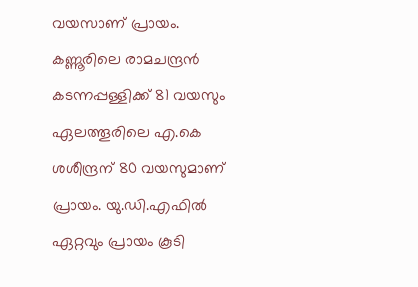വയസാണ് പ്രായം.
കണ്ണൂരിലെ രാമചന്ദ്രൻ കടന്നപ്പള്ളിക്ക് 81 വയസും ഏലത്തൂരിലെ എ.കെ ശശീന്ദ്രന് 80 വയസുമാണ് പ്രായം. യു.ഡി.എഫിൽ ഏറ്റവും പ്രായം കൂടി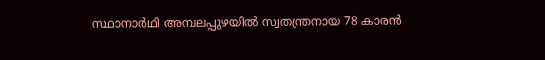സ്ഥാനാർഥി അമ്പലപ്പുഴയിൽ സ്വതന്ത്രനായ 78 കാരൻ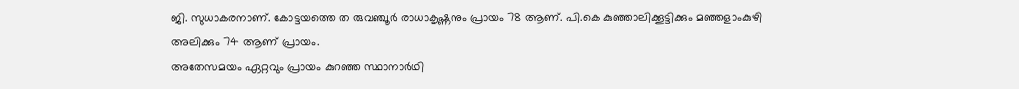ജി. സുധാകരനാണ്. കോട്ടയത്തെ ത രുവഞ്ചൂർ രാധാകൃഷ്ണനും പ്രായം 78 ആണ്. പി.കെ കുഞ്ഞാലിക്കൂട്ടിക്കും മഞ്ഞളാംകുഴി അലിക്കും 74 ആണ് പ്രായം.
അതേസമയം ഏറ്റവും പ്രായം കുറഞ്ഞ സ്ഥാനാർഥി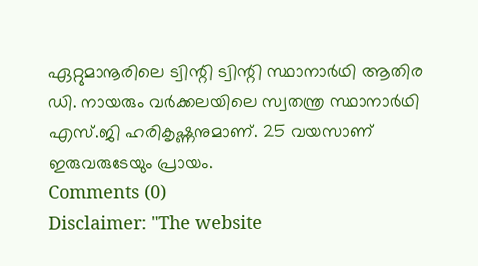ഏറ്റുമാനൂരിലെ ട്വിന്റി ട്വിന്റി സ്ഥാനാർഥി ആതിര ഡി. നായരും വർക്കലയിലെ സ്വതന്ത്ര സ്ഥാനാർഥി എസ്.ജി ഹരികൃഷ്ണനുമാണ്. 25 വയസാണ് ഇരുവരുടേയും പ്രായം.
Comments (0)
Disclaimer: "The website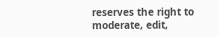reserves the right to moderate, edit,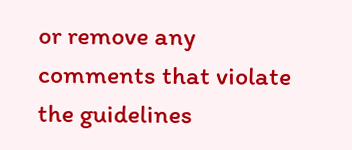or remove any comments that violate the guidelines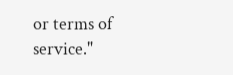or terms of service."